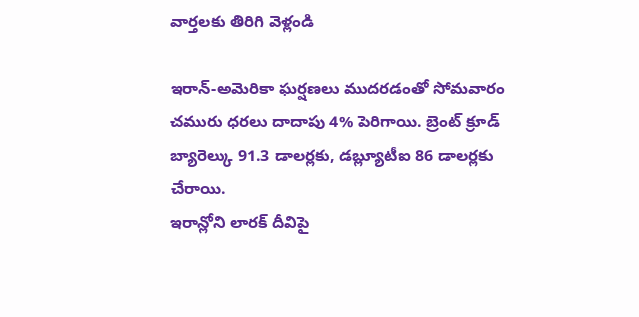వార్తలకు తిరిగి వెళ్లండి

ఇరాన్-అమెరికా ఘర్షణలు ముదరడంతో సోమవారం చమురు ధరలు దాదాపు 4% పెరిగాయి. బ్రెంట్ క్రూడ్ బ్యారెల్కు 91.3 డాలర్లకు, డబ్ల్యూటీఐ 86 డాలర్లకు చేరాయి.
ఇరాన్లోని లారక్ దీవిపై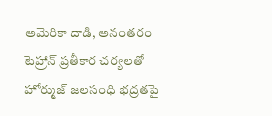అమెరికా దాడి, అనంతరం టెహ్రాన్ ప్రతీకార చర్యలతో హోర్ముజ్ జలసంధి భద్రతపై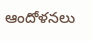ఆందోళనలు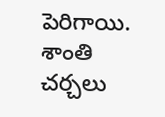పెరిగాయి. శాంతి చర్చలు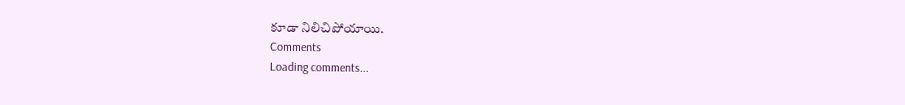కూడా నిలిచిపోయాయి.
Comments
Loading comments...